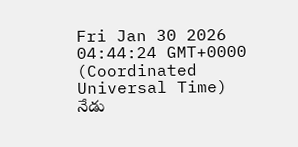Fri Jan 30 2026 04:44:24 GMT+0000 (Coordinated Universal Time)
నేడు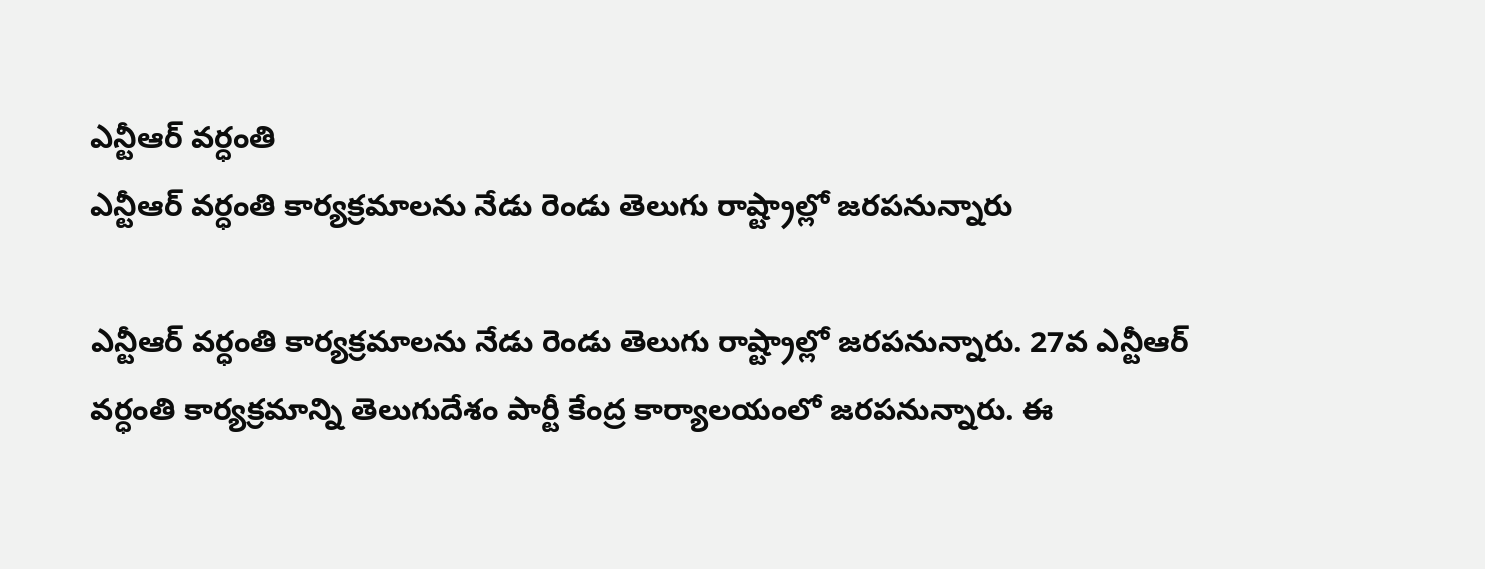ఎన్టీఆర్ వర్ధంతి
ఎన్టీఆర్ వర్ధంతి కార్యక్రమాలను నేడు రెండు తెలుగు రాష్ట్రాల్లో జరపనున్నారు

ఎన్టీఆర్ వర్ధంతి కార్యక్రమాలను నేడు రెండు తెలుగు రాష్ట్రాల్లో జరపనున్నారు. 27వ ఎన్టీఆర్ వర్ధంతి కార్యక్రమాన్ని తెలుగుదేశం పార్టీ కేంద్ర కార్యాలయంలో జరపనున్నారు. ఈ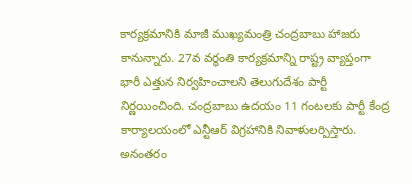కార్యక్రమానికి మాజీ ముఖ్యమంత్రి చంద్రబాబు హాజరు కానున్నారు. 27వ వర్ధంతి కార్యక్రమాన్ని రాష్ట్ర వ్యాప్తంగా భారీ ఎత్తున నిర్వహించాలని తెలుగుదేశం పార్టీ నిర్ణయించింది. చంద్రబాబు ఉదయం 11 గంటలకు పార్టీ కేంద్ర కార్యాలయంలో ఎన్టీఆర్ విగ్రహానికి నివాళులర్పిస్తారు. అనంతరం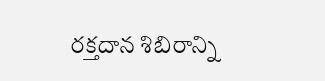రక్తదాన శిబిరాన్ని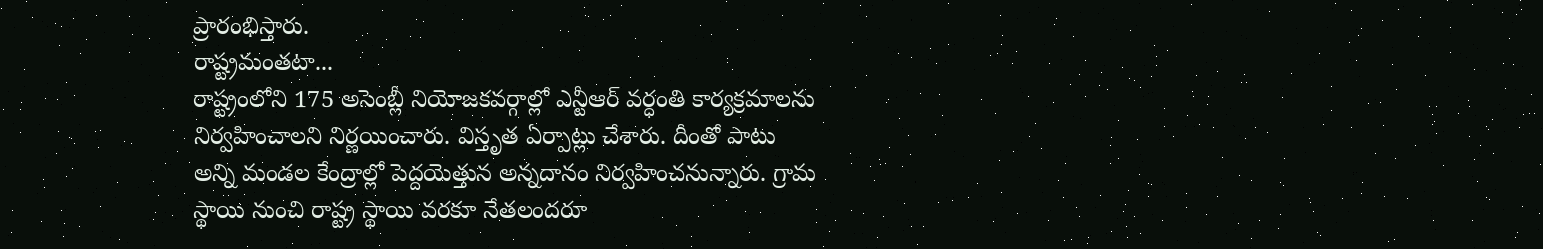ప్రారంభిస్తారు.
రాష్ట్రమంతటా...
రాష్ట్రంలోని 175 అసెంబ్లీ నియోజకవర్గాల్లో ఎన్టీఆర్ వర్ధంతి కార్యక్రమాలను నిర్వహించాలని నిర్ణయించారు. విస్తృత ఏర్పాట్లు చేశారు. దీంతో పాటు అన్ని మండల కేంద్రాల్లో పెద్దయెత్తున అన్నదానం నిర్వహించనున్నారు. గ్రామ స్థాయి నుంచి రాష్ట్ర స్థాయి వరకూ నేతలందరూ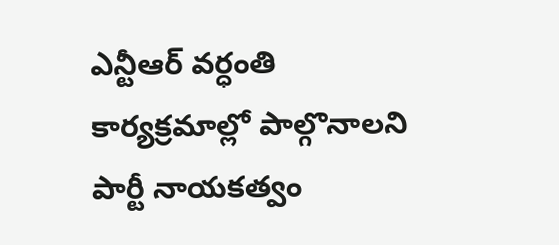ఎన్టీఆర్ వర్ధంతి కార్యక్రమాల్లో పాల్గొనాలని పార్టీ నాయకత్వం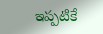ఇప్పటికే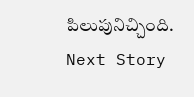పిలుపునిచ్చింది.
Next Story